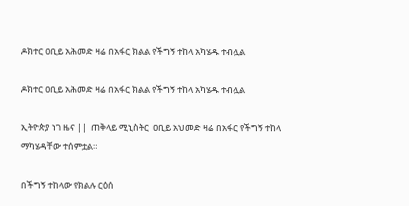ዶክተር ዐቢይ አሕመድ ዛሬ በአፋር ክልል የችግኝ ተከላ አካሄዱ ተብሏል

ዶክተር ዐቢይ አሕመድ ዛሬ በአፋር ክልል የችግኝ ተከላ አካሄዱ ተብሏል

ኢትዮጵያ ነገ ዜና ||  ጠቅላይ ሚኒስትር  ዐቢይ አህመድ ዛሬ በአፋር የችግኝ ተከላ ማካሄዳቸው ተሰምቷል።

በችግኝ ተከላው የክልሉ ርዕሰ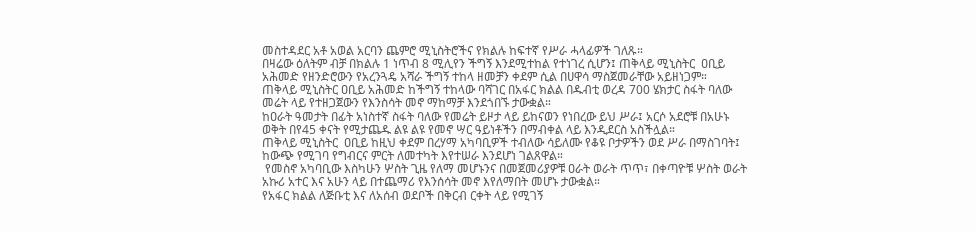መስተዳደር አቶ አወል አርባን ጨምሮ ሚኒስትሮችና የክልሉ ከፍተኛ የሥራ ሓላፊዎች ገለጹ።
በዛሬው ዕለትም ብቻ በክልሉ 1 ነጥብ 8 ሚሊየን ችግኝ እንደሚተከል የተነገረ ሲሆን፤ ጠቅላይ ሚኒስትር  ዐቢይ አሕመድ የዘንድሮውን የአረንጓዴ አሻራ ችግኝ ተከላ ዘመቻን ቀደም ሲል በሀዋሳ ማስጀመራቸው አይዘነጋም።
ጠቅላይ ሚኒስትር ዐቢይ አሕመድ ከችግኝ ተከላው ባሻገር በአፋር ክልል በዱብቲ ወረዳ 700 ሄክታር ስፋት ባለው መሬት ላይ የተዘጋጀውን የእንስሳት መኖ ማከማቻ እንደጎበኙ ታውቋል።
ከዐራት ዓመታት በፊት አነስተኛ ስፋት ባለው የመሬት ይዞታ ላይ ይከናወን የነበረው ይህ ሥራ፤ አርሶ አደሮቹ በአሁኑ ወቅት በየ45 ቀናት የሚታጨዱ ልዩ ልዩ የመኖ ሣር ዓይነቶችን በማብቀል ላይ እንዲደርስ አስችሏል።
ጠቅላይ ሚኒስትር  ዐቢይ ከዚህ ቀደም በረሃማ አካባቢዎች ተብለው ሳይለሙ የቆዩ ቦታዎችን ወደ ሥራ በማስገባት፤ ከውጭ የሚገባ የግብርና ምርት ለመተካት እየተሠራ እንደሆነ ገልጸዋል።
 የመስኖ አካባቢው እስካሁን ሦስት ጊዜ የለማ መሆኑንና በመጀመሪያዎቹ ዐራት ወራት ጥጥ፣ በቀጣዮቹ ሦስት ወራት አኩሪ አተር እና አሁን ላይ በተጨማሪ የእንሰሳት መኖ እየለማበት መሆኑ ታውቋል።
የአፋር ክልል ለጅቡቲ እና ለአሰብ ወደቦች በቅርብ ርቀት ላይ የሚገኝ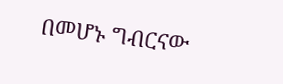በመሆኑ ግብርናው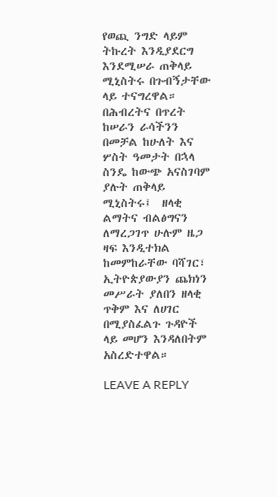የወጪ ንግድ ላይም ትኩረት እንዲያደርግ እንደሚሠራ ጠቅላይ ሚኒስትሩ በጉብኝታቸው ላይ ተናግረዋል።
በሕብረትና በጥረት ከሠራን ራሳችንን በመቻል ከሁለት እና ሦስት ዓመታት በኋላ ስንዴ ከውጭ አናስገባም ያሉት ጠቅላይ ሚኒስትሩ፤  ዘላቂ ልማትና ብልፅግናን ለማረጋገጥ ሁሉም ዜጋ ዛፍ እንዲተክል ከመምከራቸው ባሻገር፣
ኢትዮጵያውያን ጨክነን መሥራት ያለበን ዘላቂ ጥቅም እና ለሀገር በሚያስፈልጉ ጉዳዮች ላይ መሆን እንዳለበትም አስረድተዋል።

LEAVE A REPLY